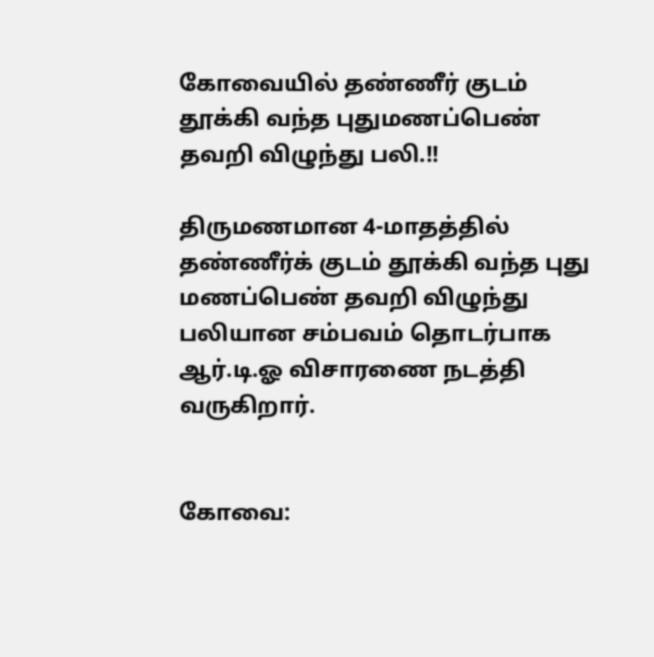கோவையில் தண்ணீர் குடம் தூக்கி வந்த புதுமணப்பெண் தவறி விழுந்து பலி.!!

திருமணமான 4-மாதத்தில் தண்ணீர்க் குடம் தூக்கி வந்த புது மணப்பெண் தவறி விழுந்து பலியான சம்பவம் தொடர்பாக ஆர்.டி.ஓ விசாரணை நடத்தி வருகிறார்.


கோவை: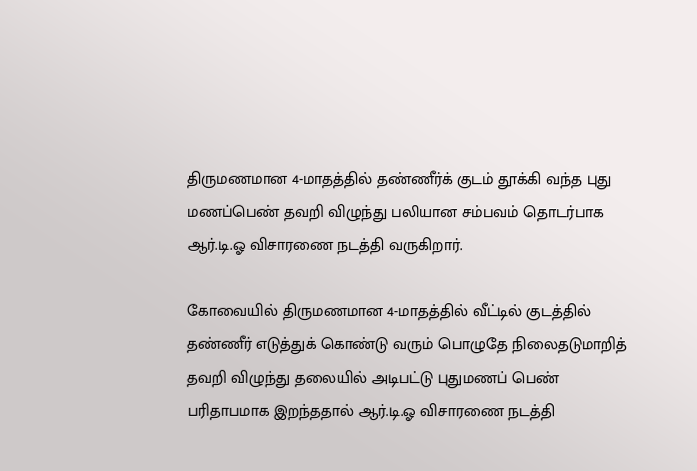திருமணமான 4-மாதத்தில் தண்ணீர்க் குடம் தூக்கி வந்த புது மணப்பெண் தவறி விழுந்து பலியான சம்பவம் தொடர்பாக ஆர்.டி.ஓ விசாரணை நடத்தி வருகிறார்.

கோவையில் திருமணமான 4-மாதத்தில் வீட்டில் குடத்தில் தண்ணீர் எடுத்துக் கொண்டு வரும் பொழுதே நிலைதடுமாறித் தவறி விழுந்து தலையில் அடிபட்டு புதுமணப் பெண் பரிதாபமாக இறந்ததால் ஆர்.டி.ஓ விசாரணை நடத்தி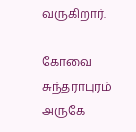வருகிறார்.

கோவை சுந்தராபுரம் அருகே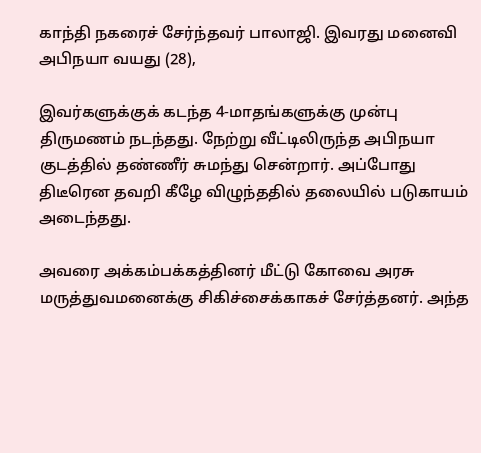காந்தி நகரைச் சேர்ந்தவர் பாலாஜி. இவரது மனைவி அபிநயா வயது (28),

இவர்களுக்குக் கடந்த 4-மாதங்களுக்கு முன்பு திருமணம் நடந்தது. நேற்று வீட்டிலிருந்த அபிநயா குடத்தில் தண்ணீர் சுமந்து சென்றார். அப்போது திடீரென தவறி கீழே விழுந்ததில் தலையில் படுகாயம் அடைந்தது.

அவரை அக்கம்பக்கத்தினர் மீட்டு கோவை அரசு மருத்துவமனைக்கு சிகிச்சைக்காகச் சேர்த்தனர். அந்த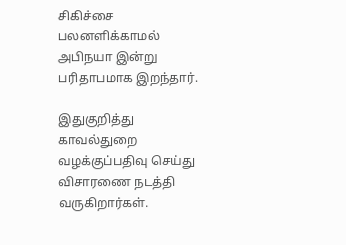சிகிச்சை பலனளிக்காமல் அபிநயா இன்று பரிதாபமாக இறந்தார்.

இதுகுறித்து காவல்துறை வழக்குப்பதிவு செய்து விசாரணை நடத்தி வருகிறார்கள்.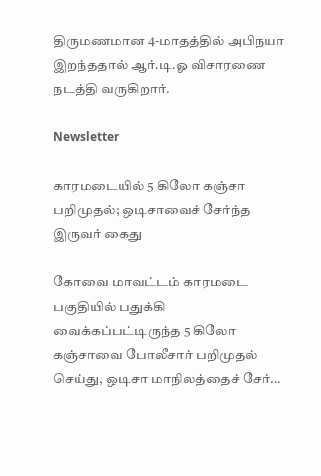திருமணமான 4-மாதத்தில் அபிநயா இறந்ததால் ஆர்.டி.ஓ விசாரணை நடத்தி வருகிறார்.

Newsletter

காரமடையில் 5 கிலோ கஞ்சா பறிமுதல்; ஒடிசாவைச் சேர்ந்த இருவர் கைது

கோவை மாவட்டம் காரமடை பகுதியில் பதுக்கி வைக்கப்பட்டிருந்த 5 கிலோ கஞ்சாவை போலீசார் பறிமுதல் செய்து, ஒடிசா மாநிலத்தைச் சேர்...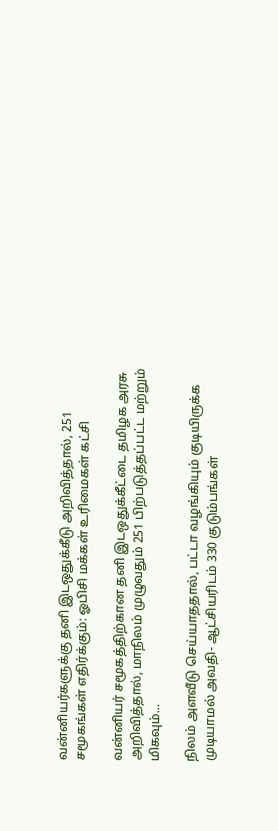வன்னியர்களுக்கு தனி இடஒதுக்கீடு அறிவித்தால், 251 சமூகங்கள் எதிர்க்கும்: ஓபிசி மக்கள் உரிமைகள் கட்சி

வன்னியர் சமூகத்திற்கான தனி இடஒதுக்கீட்டை தமிழக அரசு அறிவித்தால், மாநிலம் முழுவதும் 251 பிற்படுத்தப்பட்ட மற்றும் மிகவும்...

நிலம் அளவீடு செய்யாததால், பட்டா வழங்கியும் குடியிருக்க முடியாமல் அவதி- ஆட்சியரிடம் 330 குடும்பங்கள்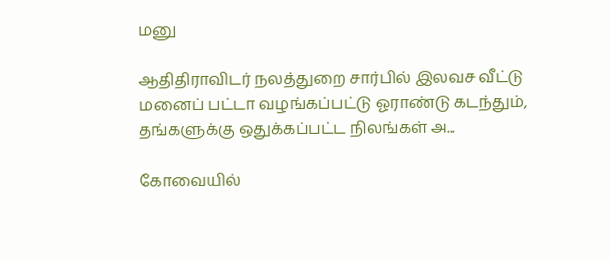மனு

ஆதிதிராவிடர் நலத்துறை சார்பில் இலவச வீட்டு மனைப் பட்டா வழங்கப்பட்டு ஓராண்டு கடந்தும், தங்களுக்கு ஒதுக்கப்பட்ட நிலங்கள் அ...

கோவையில்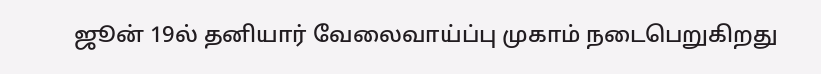ஜூன் 19ல் தனியார் வேலைவாய்ப்பு முகாம் நடைபெறுகிறது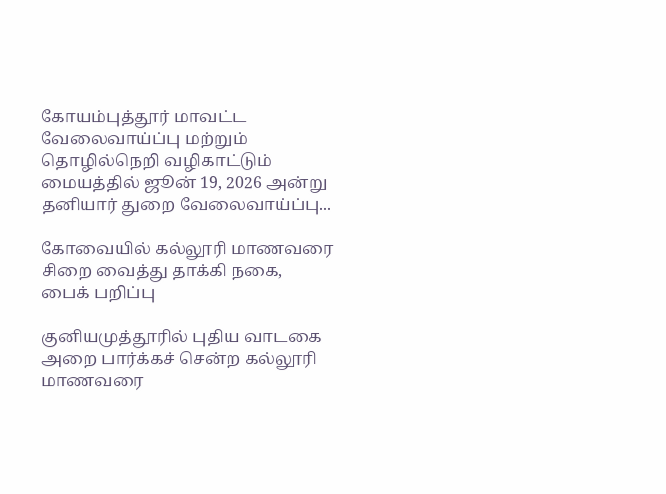கோயம்புத்தூர் மாவட்ட வேலைவாய்ப்பு மற்றும் தொழில்நெறி வழிகாட்டும் மையத்தில் ஜூன் 19, 2026 அன்று தனியார் துறை வேலைவாய்ப்பு...

கோவையில் கல்லூரி மாணவரை சிறை வைத்து தாக்கி நகை, பைக் பறிப்பு

குனியமுத்தூரில் புதிய வாடகை அறை பார்க்கச் சென்ற கல்லூரி மாணவரை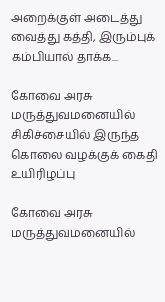அறைக்குள் அடைத்து வைத்து கத்தி, இரும்புக் கம்பியால் தாக்க...

கோவை அரசு மருத்துவமனையில் சிகிச்சையில் இருந்த கொலை வழக்குக் கைதி உயிரிழப்பு

கோவை அரசு மருத்துவமனையில்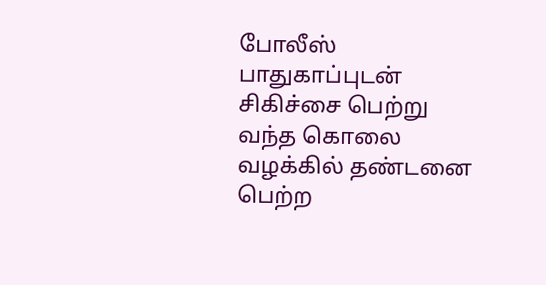போலீஸ் பாதுகாப்புடன் சிகிச்சை பெற்று வந்த கொலை வழக்கில் தண்டனை பெற்ற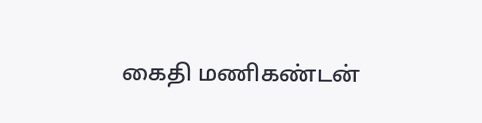கைதி மணிகண்டன்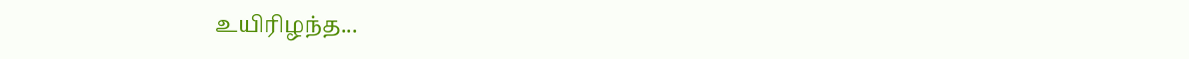உயிரிழந்த...